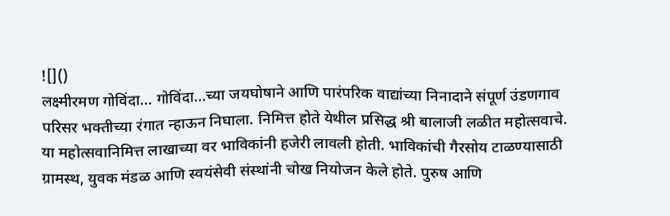![]()
लक्ष्मीरमण गोविंदा… गोविंदा…च्या जयघोषाने आणि पारंपरिक वाद्यांच्या निनादाने संपूर्ण उंडणगाव परिसर भक्तीच्या रंगात न्हाऊन निघाला. निमित्त होते येथील प्रसिद्ध श्री बालाजी लळीत महोत्सवाचे. या महोत्सवानिमित्त लाखाच्या वर भाविकांनी हजेरी लावली होती. भाविकांची गैरसोय टाळण्यासाठी ग्रामस्थ, युवक मंडळ आणि स्वयंसेवी संस्थांनी चोख नियोजन केले होते. पुरुष आणि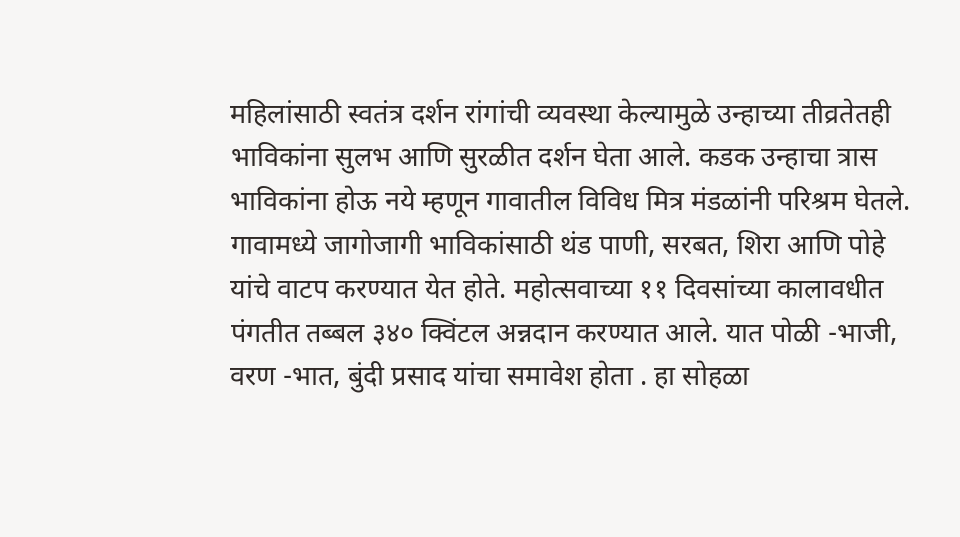महिलांसाठी स्वतंत्र दर्शन रांगांची व्यवस्था केल्यामुळे उन्हाच्या तीव्रतेतही भाविकांना सुलभ आणि सुरळीत दर्शन घेता आले. कडक उन्हाचा त्रास भाविकांना होऊ नये म्हणून गावातील विविध मित्र मंडळांनी परिश्रम घेतले. गावामध्ये जागोजागी भाविकांसाठी थंड पाणी, सरबत, शिरा आणि पोहे यांचे वाटप करण्यात येत होते. महोत्सवाच्या ११ दिवसांच्या कालावधीत पंगतीत तब्बल ३४० क्विंटल अन्नदान करण्यात आले. यात पोळी -भाजी, वरण -भात, बुंदी प्रसाद यांचा समावेश होता . हा सोहळा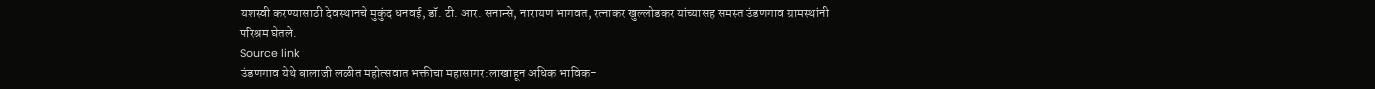यशस्वी करण्यासाठी देवस्थानचे मुकुंद धनवई, डॉ. टी. आर. सनान्से, नारायण भागवत, रत्नाकर खुल्लोडकर यांच्यासह समस्त उंडणगाव ग्रामस्थांनी परिश्रम घेतले.
Source link
उंडणगाव येथे बालाजी लळीत महोत्सवात भक्तीचा महासागर:लाखाहून अधिक भाविक-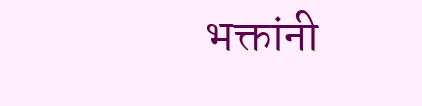भक्तांनी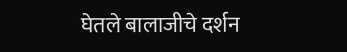घेतले बालाजीचे दर्शन